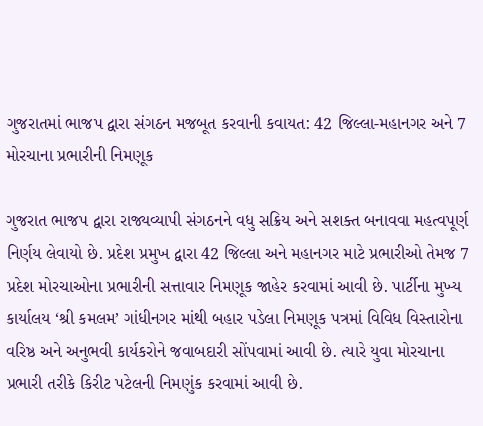ગુજરાતમાં ભાજપ દ્વારા સંગઠન મજબૂત કરવાની કવાયત: 42 જિલ્લા-મહાનગર અને 7 મોરચાના પ્રભારીની નિમણૂક

ગુજરાત ભાજપ દ્વારા રાજ્યવ્યાપી સંગઠનને વધુ સક્રિય અને સશક્ત બનાવવા મહત્વપૂર્ણ નિર્ણય લેવાયો છે. પ્રદેશ પ્રમુખ દ્વારા 42 જિલ્લા અને મહાનગર માટે પ્રભારીઓ તેમજ 7 પ્રદેશ મોરચાઓના પ્રભારીની સત્તાવાર નિમણૂક જાહેર કરવામાં આવી છે. પાર્ટીના મુખ્ય કાર્યાલય ‘શ્રી કમલમ’ ગાંધીનગર માંથી બહાર પડેલા નિમણૂક પત્રમાં વિવિધ વિસ્તારોના વરિષ્ઠ અને અનુભવી કાર્યકરોને જવાબદારી સોંપવામાં આવી છે. ત્યારે યુવા મોરચાના પ્રભારી તરીકે કિરીટ પટેલની નિમણુંક કરવામાં આવી છે.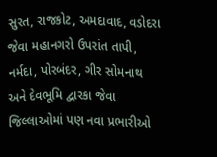સુરત, રાજકોટ, અમદાવાદ, વડોદરા જેવા મહાનગરો ઉપરાંત તાપી, નર્મદા, પોરબંદર, ગીર સોમનાથ અને દેવભૂમિ દ્વારકા જેવા જિલ્લાઓમાં પણ નવા પ્રભારીઓ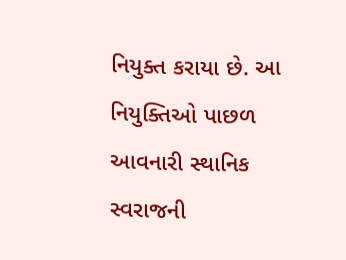નિયુક્ત કરાયા છે. આ નિયુક્તિઓ પાછળ આવનારી સ્થાનિક સ્વરાજની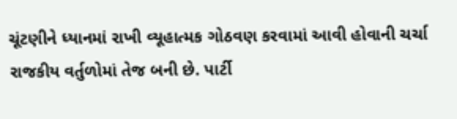ચૂંટણીને ધ્યાનમાં રાખી વ્યૂહાત્મક ગોઠવણ કરવામાં આવી હોવાની ચર્ચા રાજકીય વર્તુળોમાં તેજ બની છે. પાર્ટી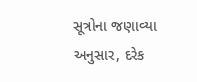સૂત્રોના જણાવ્યા અનુસાર, દરેક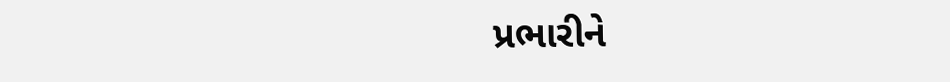પ્રભારીને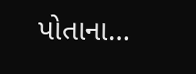પોતાના…